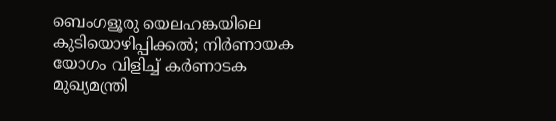ബെംഗളൂരു യെലഹങ്കയിലെ കുടിയൊഴിപ്പിക്കൽ; നിർണായക യോഗം വിളിച്ച് കർണാടക മുഖ്യമന്ത്രി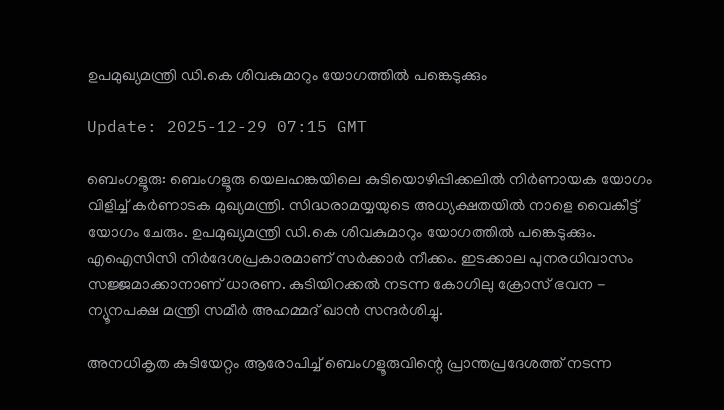ഉപമുഖ്യമന്ത്രി ഡി.കെ ശിവകുമാറും യോഗത്തിൽ പങ്കെടുക്കും

Update: 2025-12-29 07:15 GMT

ബെംഗളൂരു: ബെംഗളൂരു യെലഹങ്കയിലെ കുടിയൊഴിപ്പിക്കലിൽ നിർണായക യോഗം വിളിച്ച് കർണാടക മുഖ്യമന്ത്രി. സിദ്ധരാമയ്യയുടെ അധ്യക്ഷതയിൽ നാളെ വൈകീട്ട് യോഗം ചേരും. ഉപമുഖ്യമന്ത്രി ഡി.കെ ശിവകുമാറും യോഗത്തിൽ പങ്കെടുക്കും. എഐസിസി നിർദേശപ്രകാരമാണ് സർക്കാർ നീക്കം. ഇടക്കാല പുനരധിവാസം സജ്ജമാക്കാനാണ് ധാരണ. കുടിയിറക്കൽ നടന്ന കോഗിലു ക്രോസ് ഭവന - ന്യൂനപക്ഷ മന്ത്രി സമീർ അഹമ്മദ് ഖാൻ സന്ദർശിച്ചു.

അനധികൃത കുടിയേറ്റം ആരോപിച്ച് ബെംഗളൂരുവിന്റെ പ്രാന്തപ്രദേശത്ത് നടന്ന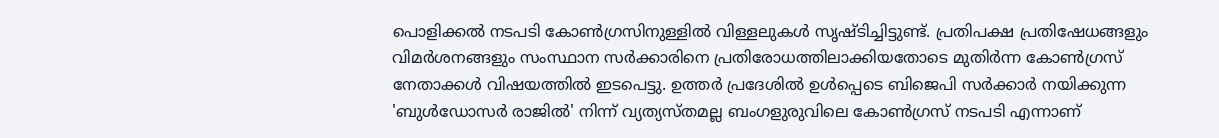പൊളിക്കൽ നടപടി കോൺഗ്രസിനുള്ളിൽ വിള്ളലുകൾ സൃഷ്ടിച്ചിട്ടുണ്ട്. പ്രതിപക്ഷ പ്രതിഷേധങ്ങളും വിമർശനങ്ങളും സംസ്ഥാന സർക്കാരിനെ പ്രതിരോധത്തിലാക്കിയതോടെ മുതിർന്ന കോൺഗ്രസ് നേതാക്കൾ വിഷയത്തിൽ ഇടപെട്ടു. ഉത്തർ പ്രദേശിൽ ഉൾപ്പെടെ ബിജെപി സർക്കാർ നയിക്കുന്ന 'ബുൾഡോസർ രാജിൽ' നിന്ന് വ്യത്യസ്തമല്ല ബംഗളുരുവിലെ കോൺഗ്രസ് നടപടി എന്നാണ്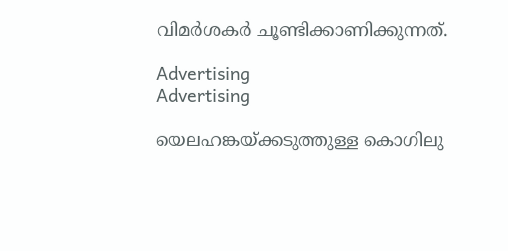വിമർശകർ ചൂണ്ടിക്കാണിക്കുന്നത്.

Advertising
Advertising

യെലഹങ്കയ്ക്കടുത്തുള്ള കൊഗിലു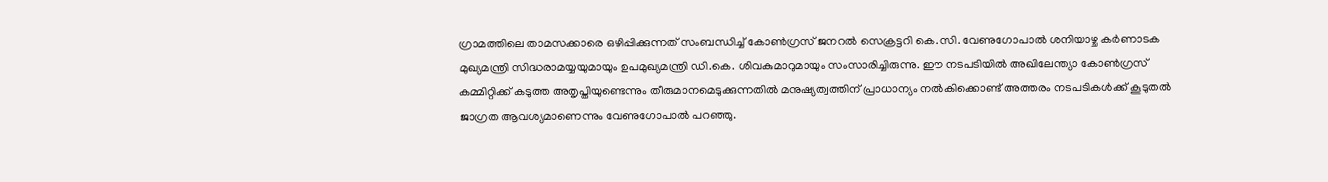ഗ്രാമത്തിലെ താമസക്കാരെ ഒഴിപ്പിക്കുന്നത് സംബന്ധിച്ച് കോൺഗ്രസ് ജനറൽ സെക്രട്ടറി കെ.സി. വേണുഗോപാൽ ശനിയാഴ്ച കർണാടക മുഖ്യമന്ത്രി സിദ്ധരാമയ്യയുമായും ഉപമുഖ്യമന്ത്രി ഡി.കെ. ശിവകുമാറുമായും സംസാരിച്ചിരുന്നു. ഈ നടപടിയിൽ അഖിലേന്ത്യാ കോൺഗ്രസ് കമ്മിറ്റിക്ക് കടുത്ത അതൃപ്തിയുണ്ടെന്നും തീരുമാനമെടുക്കുന്നതിൽ മനുഷ്യത്വത്തിന് പ്രാധാന്യം നൽകിക്കൊണ്ട് അത്തരം നടപടികൾക്ക് കൂടുതൽ ജാഗ്രത ആവശ്യമാണെന്നും വേണുഗോപാൽ പറഞ്ഞു.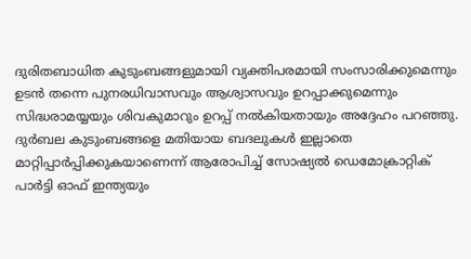ദുരിതബാധിത കുടുംബങ്ങളുമായി വ്യക്തിപരമായി സംസാരിക്കുമെന്നും ഉടൻ തന്നെ പുനരധിവാസവും ആശ്വാസവും ഉറപ്പാക്കുമെന്നും സിദ്ധരാമയ്യയും ശിവകുമാറും ഉറപ്പ് നൽകിയതായും അദ്ദേഹം പറഞ്ഞു. ദുർബല കുടുംബങ്ങളെ മതിയായ ബദലുകൾ ഇല്ലാതെ മാറ്റിപ്പാർപ്പിക്കുകയാണെന്ന് ആരോപിച്ച് സോഷ്യൽ ഡെമോക്രാറ്റിക് പാർട്ടി ഓഫ് ഇന്ത്യയും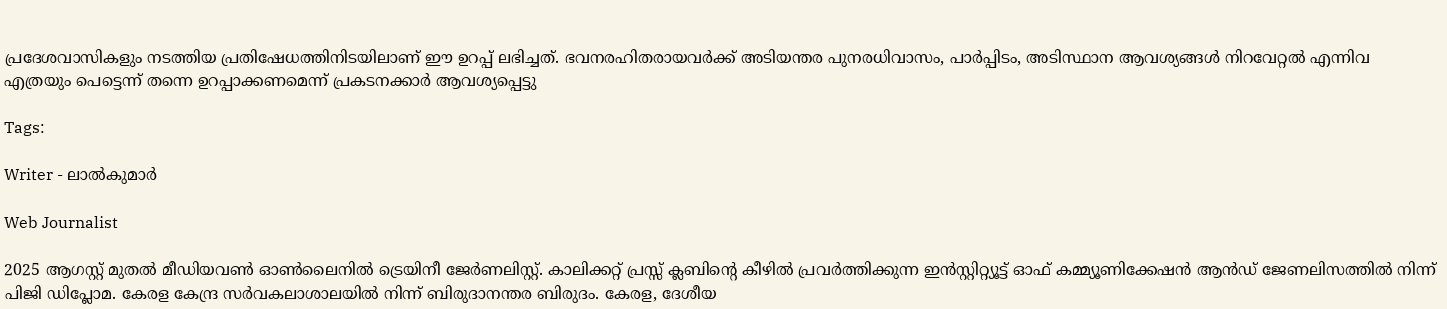പ്രദേശവാസികളും നടത്തിയ പ്രതിഷേധത്തിനിടയിലാണ് ഈ ഉറപ്പ് ലഭിച്ചത്. ഭവനരഹിതരായവർക്ക് അടിയന്തര പുനരധിവാസം, പാർപ്പിടം, അടിസ്ഥാന ആവശ്യങ്ങൾ നിറവേറ്റൽ എന്നിവ എത്രയും പെട്ടെന്ന് തന്നെ ഉറപ്പാക്കണമെന്ന് പ്രകടനക്കാർ ആവശ്യപ്പെട്ടു

Tags:

Writer - ലാൽകുമാർ

Web Journalist

2025 ആഗസ്റ്റ് മുതൽ മീഡിയവൺ ഓൺലൈനിൽ ട്രെയിനീ ജേർണലിസ്റ്റ്. കാലിക്കറ്റ് പ്രസ്സ് ക്ലബിന്റെ കീഴില്‍ പ്രവര്‍ത്തിക്കുന്ന ഇന്‍സ്റ്റിറ്റ്യൂട്ട് ഓഫ് കമ്മ്യൂണിക്കേഷന്‍ ആന്‍ഡ് ജേണലിസത്തിൽ നിന്ന് പിജി ഡിപ്ലോമ. കേരള കേന്ദ്ര സർവകലാശാലയിൽ നിന്ന് ബിരുദാനന്തര ബിരുദം. കേരള, ദേശീയ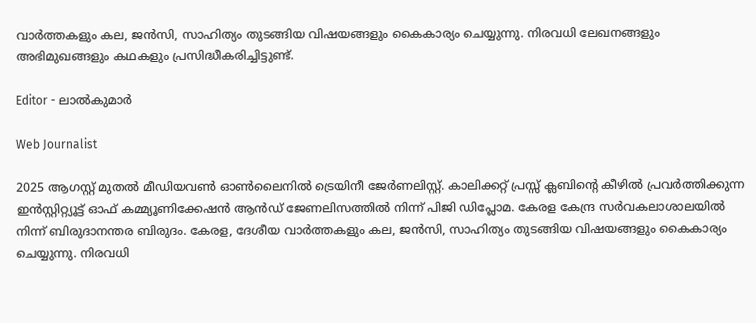വാർത്തകളും കല, ജൻസി, സാഹിത്യം തുടങ്ങിയ വിഷയങ്ങളും കൈകാര്യം ചെയ്യുന്നു. നിരവധി ലേഖനങ്ങളും അഭിമുഖങ്ങളും കഥകളും പ്രസിദ്ധീകരിച്ചിട്ടുണ്ട്.

Editor - ലാൽകുമാർ

Web Journalist

2025 ആഗസ്റ്റ് മുതൽ മീഡിയവൺ ഓൺലൈനിൽ ട്രെയിനീ ജേർണലിസ്റ്റ്. കാലിക്കറ്റ് പ്രസ്സ് ക്ലബിന്റെ കീഴില്‍ പ്രവര്‍ത്തിക്കുന്ന ഇന്‍സ്റ്റിറ്റ്യൂട്ട് ഓഫ് കമ്മ്യൂണിക്കേഷന്‍ ആന്‍ഡ് ജേണലിസത്തിൽ നിന്ന് പിജി ഡിപ്ലോമ. കേരള കേന്ദ്ര സർവകലാശാലയിൽ നിന്ന് ബിരുദാനന്തര ബിരുദം. കേരള, ദേശീയ വാർത്തകളും കല, ജൻസി, സാഹിത്യം തുടങ്ങിയ വിഷയങ്ങളും കൈകാര്യം ചെയ്യുന്നു. നിരവധി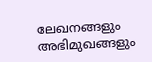ലേഖനങ്ങളും അഭിമുഖങ്ങളും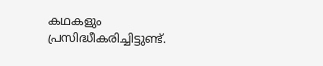കഥകളും പ്രസിദ്ധീകരിച്ചിട്ടുണ്ട്.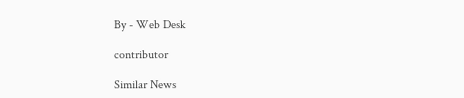By - Web Desk

contributor

Similar News